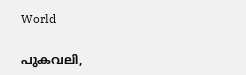World

പുകവലി,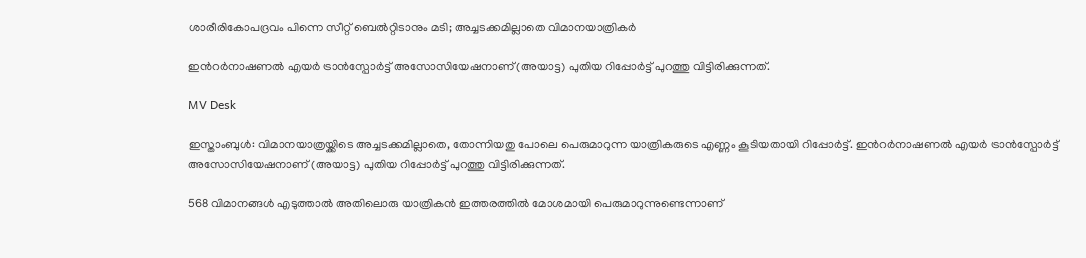ശാരീരികോപദ്രവം പിന്നെ സീറ്റ് ബെൽറ്റിടാനും മടി; അച്ചടക്കമില്ലാതെ വിമാനയാത്രികർ

ഇന്‍റർനാഷണൽ എയർ ട്രാൻസ്പോർട്ട് അസോസിയേഷനാണ്(അയാട്ട) പുതിയ റിപ്പോർട്ട് പുറത്തു വിട്ടിരിക്കുന്നത്.

MV Desk

ഇസ്താംബുൾ: വിമാനയാത്രയ്ക്കിടെ അച്ചടക്കമില്ലാതെ, തോന്നിയതു പോലെ പെരുമാറുന്ന യാത്രികരുടെ എണ്ണം കൂടിയതായി റിപ്പോർട്ട്. ഇന്‍റർനാഷണൽ എയർ ട്രാൻസ്പോർട്ട് അസോസിയേഷനാണ് (അയാട്ട) പുതിയ റിപ്പോർട്ട് പുറത്തു വിട്ടിരിക്കുന്നത്.

568 വിമാനങ്ങൾ എടുത്താൽ അതിലൊരു യാത്രികൻ ഇത്തരത്തിൽ മോശമായി പെരുമാറുന്നുണ്ടെന്നാണ്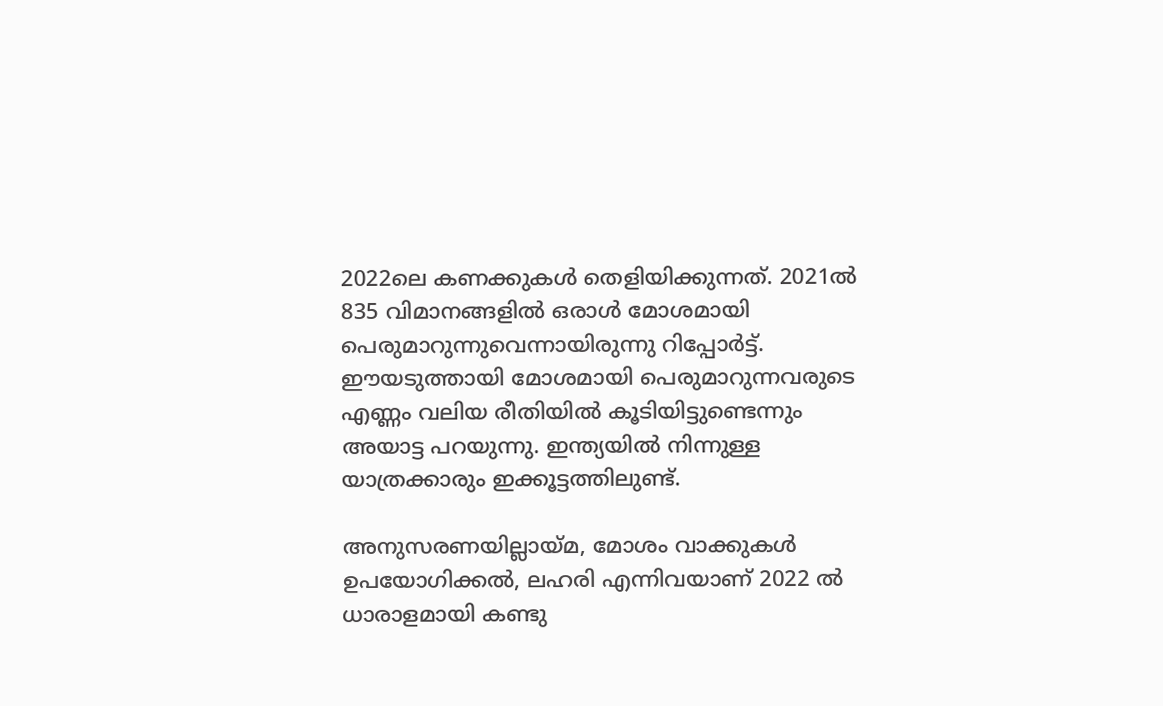2022ലെ കണക്കുകൾ തെളിയിക്കുന്നത്. 2021ൽ 835 വിമാനങ്ങളിൽ ഒരാൾ മോശമായി പെരുമാറുന്നുവെന്നായിരുന്നു റിപ്പോർട്ട്. ഈയടുത്തായി മോശമായി പെരുമാറുന്നവരുടെ എണ്ണം വലിയ രീതിയിൽ കൂടിയിട്ടുണ്ടെന്നും അയാട്ട പറയുന്നു. ഇന്ത്യയിൽ നിന്നുള്ള യാത്രക്കാരും ഇക്കൂട്ടത്തിലുണ്ട്.

അനുസരണയില്ലായ്മ, മോശം വാക്കുകൾ ഉപയോഗിക്കൽ, ലഹരി എന്നിവയാണ് 2022 ൽ ധാരാളമായി കണ്ടു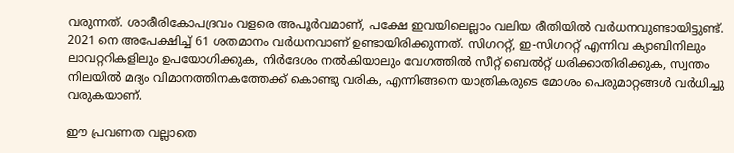വരുന്നത്. ശാരീരികോപദ്രവം വളരെ അപൂർവമാണ്, പക്ഷേ ഇവയിലെല്ലാം വലിയ രീതിയിൽ വർധനവുണ്ടായിട്ടുണ്ട്. 2021 നെ അപേക്ഷിച്ച് 61 ശതമാനം വർധനവാണ് ഉണ്ടായിരിക്കുന്നത്. സിഗററ്റ്, ഇ-സിഗററ്റ് എന്നിവ ക്യാബിനിലും ലാവറ്ററികളിലും ഉപയോഗിക്കുക, നിർദേശം നൽകിയാലും വേഗത്തിൽ സീറ്റ് ബെൽറ്റ് ധരിക്കാതിരിക്കുക, സ്വന്തം നിലയിൽ മദ്യം വിമാനത്തിനകത്തേക്ക് കൊണ്ടു വരിക, എന്നിങ്ങനെ യാത്രികരുടെ മോശം പെരുമാറ്റങ്ങൾ വർധിച്ചു വരുകയാണ്.

ഈ പ്രവണത വല്ലാതെ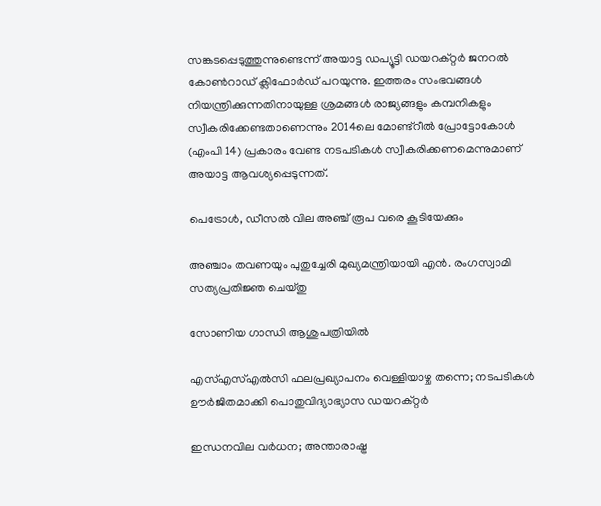സങ്കടപ്പെടുത്തുന്നുണ്ടെന്ന് അയാട്ട ഡപ്യൂട്ടി ഡയറക്റ്റർ ജനറൽ കോൺറാഡ് ക്ലിഫോർഡ് പറയുന്നു. ഇത്തരം സംഭവങ്ങൾ നിയന്ത്രിക്കുന്നതിനായുള്ള ശ്രമങ്ങൾ രാജ്യങ്ങളും കമ്പനികളും സ്വീകരിക്കേണ്ടതാണെന്നും 2014ലെ മോണ്ട്റീൽ പ്രോട്ടോകോൾ (എംപി 14) പ്രകാരം വേണ്ട നടപടികൾ സ്വീകരിക്കണമെന്നുമാണ് അയാട്ട ആവശ്യപ്പെടുന്നത്.

പെട്രോൾ, ഡീസൽ വില അഞ്ച് രൂപ വരെ കൂടിയേക്കും

അഞ്ചാം തവണയും പുതുച്ചേരി മുഖ്യമന്ത്രിയായി എൻ. രംഗസ്വാമി സത്യപ്രതിജ്ഞ ചെയ്തു

സോണിയ ഗാന്ധി ആശുപത്രിയിൽ

എസ്എസ്എൽസി ഫലപ്രഖ്യാപനം വെള്ളിയാഴ്ച തന്നെ; നടപടികൾ ഊർജിതമാക്കി പൊതുവിദ്യാഭ്യാസ ഡയറക്റ്റർ

ഇന്ധനവില വർധന; അന്താരാഷ്ട്ര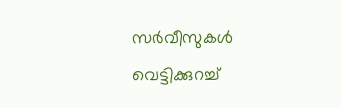സർവീസുകൾ വെട്ടിക്കുറച്ച്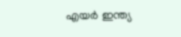എയർ ഇന്ത്യ